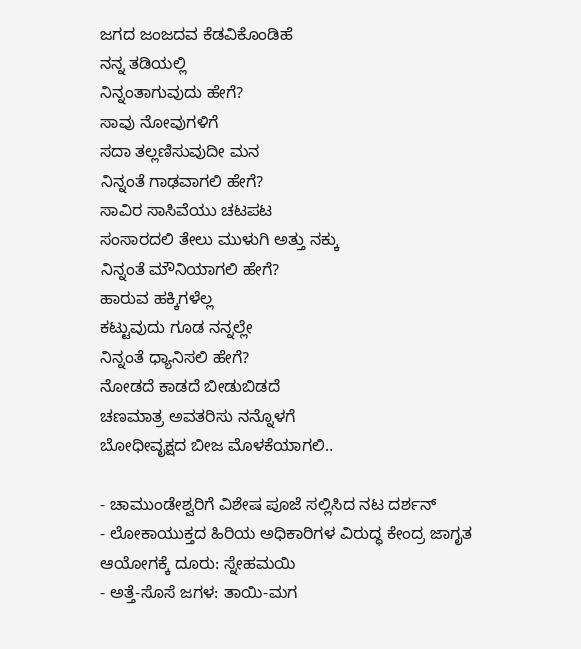ಜಗದ ಜಂಜದವ ಕೆಡವಿಕೊಂಡಿಹೆ
ನನ್ನ ತಡಿಯಲ್ಲಿ
ನಿನ್ನಂತಾಗುವುದು ಹೇಗೆ?
ಸಾವು ನೋವುಗಳಿಗೆ
ಸದಾ ತಲ್ಲಣಿಸುವುದೀ ಮನ
ನಿನ್ನಂತೆ ಗಾಢವಾಗಲಿ ಹೇಗೆ?
ಸಾವಿರ ಸಾಸಿವೆಯು ಚಟಪಟ
ಸಂಸಾರದಲಿ ತೇಲು ಮುಳುಗಿ ಅತ್ತು ನಕ್ಕು
ನಿನ್ನಂತೆ ಮೌನಿಯಾಗಲಿ ಹೇಗೆ?
ಹಾರುವ ಹಕ್ಕಿಗಳೆಲ್ಲ
ಕಟ್ಟುವುದು ಗೂಡ ನನ್ನಲ್ಲೇ
ನಿನ್ನಂತೆ ಧ್ಯಾನಿಸಲಿ ಹೇಗೆ?
ನೋಡದೆ ಕಾಡದೆ ಬೀಡುಬಿಡದೆ
ಚಣಮಾತ್ರ ಅವತರಿಸು ನನ್ನೊಳಗೆ
ಬೋಧೀವೃಕ್ಷದ ಬೀಜ ಮೊಳಕೆಯಾಗಲಿ..

- ಚಾಮುಂಡೇಶ್ವರಿಗೆ ವಿಶೇಷ ಪೂಜೆ ಸಲ್ಲಿಸಿದ ನಟ ದರ್ಶನ್
- ಲೋಕಾಯುಕ್ತದ ಹಿರಿಯ ಅಧಿಕಾರಿಗಳ ವಿರುದ್ಧ ಕೇಂದ್ರ ಜಾಗೃತ ಆಯೋಗಕ್ಕೆ ದೂರು: ಸ್ನೇಹಮಯಿ
- ಅತ್ತೆ-ಸೊಸೆ ಜಗಳ: ತಾಯಿ-ಮಗ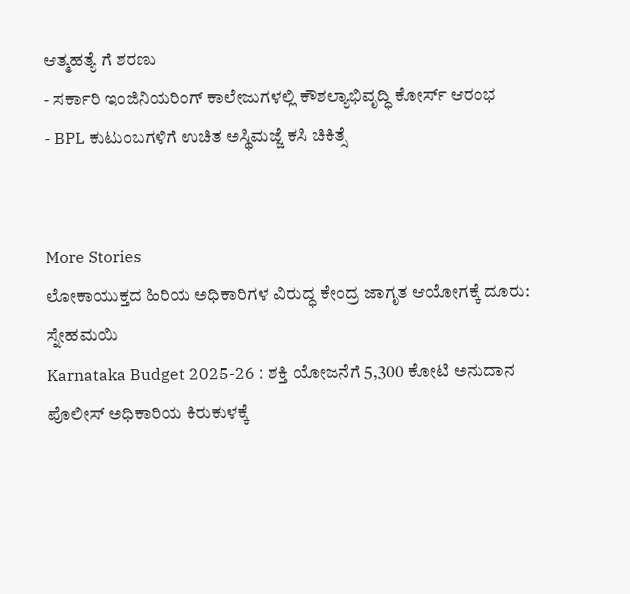ಆತ್ಮಹತ್ಯೆ ಗೆ ಶರಣು
- ಸರ್ಕಾರಿ ಇಂಜಿನಿಯರಿಂಗ್ ಕಾಲೇಜುಗಳಲ್ಲಿ ಕೌಶಲ್ಯಾಭಿವೃದ್ಧಿ ಕೋರ್ಸ್ ಆರಂಭ
- BPL ಕುಟುಂಬಗಳಿಗೆ ಉಚಿತ ಅಸ್ಥಿಮಜ್ಜೆ ಕಸಿ ಚಿಕಿತ್ಸೆ


More Stories
ಲೋಕಾಯುಕ್ತದ ಹಿರಿಯ ಅಧಿಕಾರಿಗಳ ವಿರುದ್ಧ ಕೇಂದ್ರ ಜಾಗೃತ ಆಯೋಗಕ್ಕೆ ದೂರು: ಸ್ನೇಹಮಯಿ
Karnataka Budget 2025-26 : ಶಕ್ತಿ ಯೋಜನೆಗೆ 5,300 ಕೋಟಿ ಅನುದಾನ
ಪೊಲೀಸ್ ಅಧಿಕಾರಿಯ ಕಿರುಕುಳಕ್ಕೆ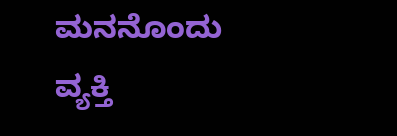ಮನನೊಂದು ವ್ಯಕ್ತಿ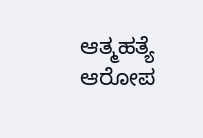ಆತ್ಮಹತ್ಯೆ ಆರೋಪ